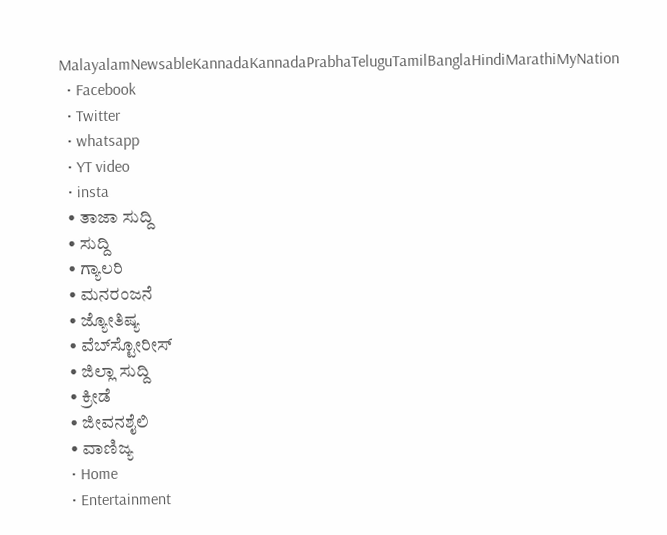MalayalamNewsableKannadaKannadaPrabhaTeluguTamilBanglaHindiMarathiMyNation
  • Facebook
  • Twitter
  • whatsapp
  • YT video
  • insta
  • ತಾಜಾ ಸುದ್ದಿ
  • ಸುದ್ದಿ
  • ಗ್ಯಾಲರಿ
  • ಮನರಂಜನೆ
  • ಜ್ಯೋತಿಷ್ಯ
  • ವೆಬ್‌ಸ್ಟೋರೀಸ್
  • ಜಿಲ್ಲಾ ಸುದ್ದಿ
  • ಕ್ರೀಡೆ
  • ಜೀವನಶೈಲಿ
  • ವಾಣಿಜ್ಯ
  • Home
  • Entertainment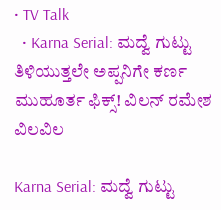• TV Talk
  • Karna Serial: ಮದ್ವೆ ಗುಟ್ಟು ತಿಳಿಯುತ್ತಲೇ ಅಪ್ಪನಿಗೇ ಕರ್ಣ ಮುಹೂರ್ತ ಫಿಕ್ಸ್! ವಿಲನ್ ರಮೇಶ ವಿಲವಿಲ

Karna Serial: ಮದ್ವೆ ಗುಟ್ಟು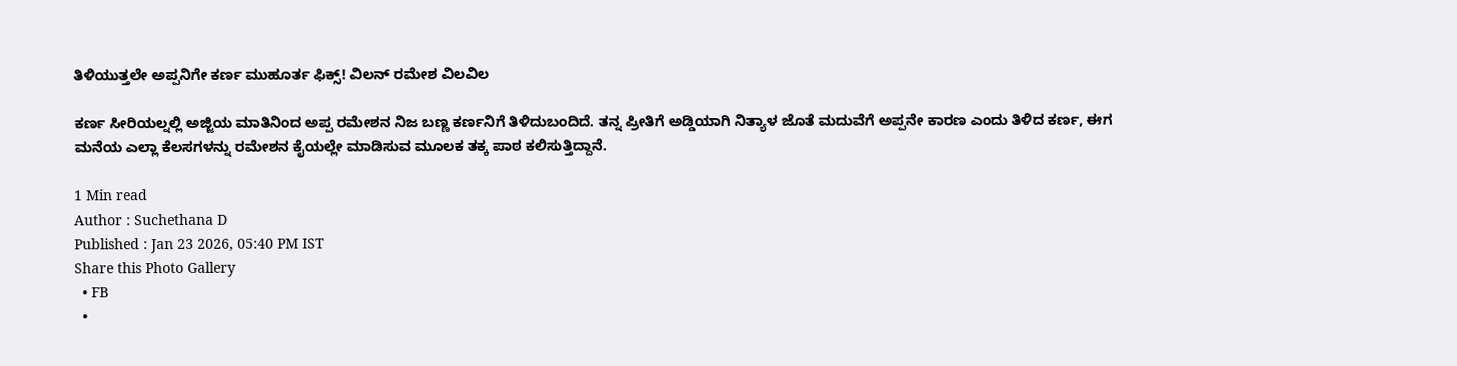ತಿಳಿಯುತ್ತಲೇ ಅಪ್ಪನಿಗೇ ಕರ್ಣ ಮುಹೂರ್ತ ಫಿಕ್ಸ್! ವಿಲನ್ ರಮೇಶ ವಿಲವಿಲ

ಕರ್ಣ ಸೀರಿಯಲ್ನಲ್ಲಿ ಅಜ್ಜಿಯ ಮಾತಿನಿಂದ ಅಪ್ಪ ರಮೇಶನ ನಿಜ ಬಣ್ಣ ಕರ್ಣನಿಗೆ ತಿಳಿದುಬಂದಿದೆ. ತನ್ನ ಪ್ರೀತಿಗೆ ಅಡ್ಡಿಯಾಗಿ ನಿತ್ಯಾಳ ಜೊತೆ ಮದುವೆಗೆ ಅಪ್ಪನೇ ಕಾರಣ ಎಂದು ತಿಳಿದ ಕರ್ಣ, ಈಗ ಮನೆಯ ಎಲ್ಲಾ ಕೆಲಸಗಳನ್ನು ರಮೇಶನ ಕೈಯಲ್ಲೇ ಮಾಡಿಸುವ ಮೂಲಕ ತಕ್ಕ ಪಾಠ ಕಲಿಸುತ್ತಿದ್ದಾನೆ.

1 Min read
Author : Suchethana D
Published : Jan 23 2026, 05:40 PM IST
Share this Photo Gallery
  • FB
  •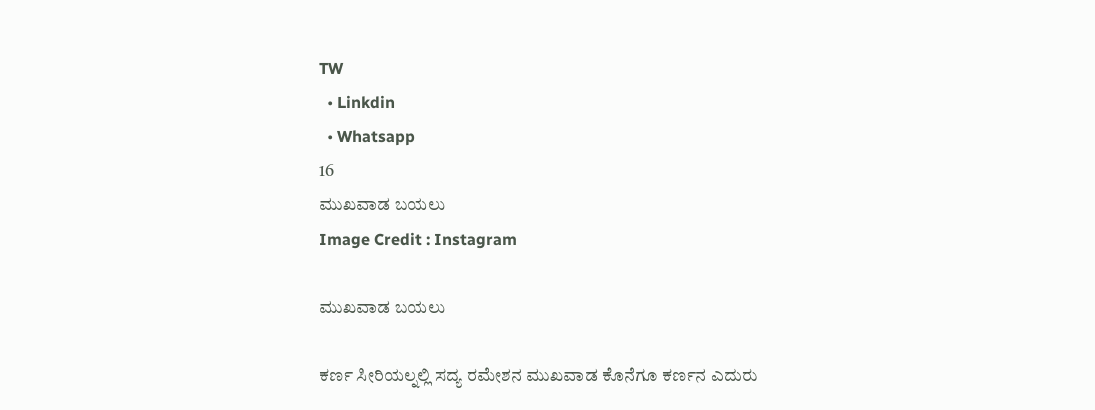TW
  • Linkdin
  • Whatsapp
16
ಮುಖವಾಡ ಬಯಲು
Image Credit : Instagram

ಮುಖವಾಡ ಬಯಲು

ಕರ್ಣ ಸೀರಿಯಲ್ನಲ್ಲಿ ಸದ್ಯ ರಮೇಶನ ಮುಖವಾಡ ಕೊನೆಗೂ ಕರ್ಣನ ಎದುರು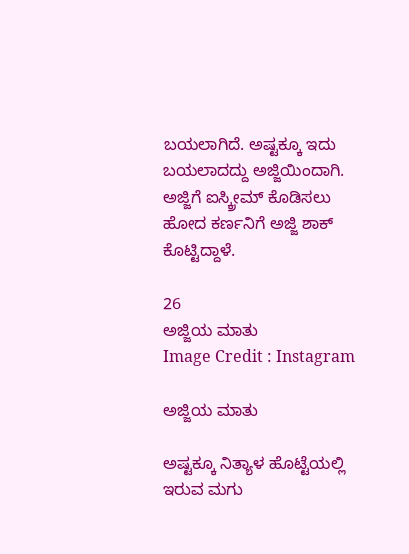ಬಯಲಾಗಿದೆ. ಅಷ್ಟಕ್ಕೂ ಇದು ಬಯಲಾದದ್ದು ಅಜ್ಜಿಯಿಂದಾಗಿ. ಅಜ್ಜಿಗೆ ಐಸ್ಕ್ರೀಮ್ ಕೊಡಿಸಲು ಹೋದ ಕರ್ಣನಿಗೆ ಅಜ್ಜಿ ಶಾಕ್ ಕೊಟ್ಟಿದ್ದಾಳೆ.

26
ಅಜ್ಜಿಯ ಮಾತು
Image Credit : Instagram

ಅಜ್ಜಿಯ ಮಾತು

ಅಷ್ಟಕ್ಕೂ ನಿತ್ಯಾಳ ಹೊಟ್ಟೆಯಲ್ಲಿ ಇರುವ ಮಗು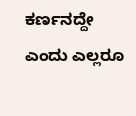ಕರ್ಣನದ್ದೇ ಎಂದು ಎಲ್ಲರೂ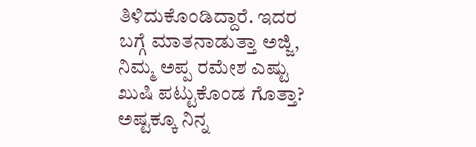ತಿಳಿದುಕೊಂಡಿದ್ದಾರೆ. ಇದರ ಬಗ್ಗೆ ಮಾತನಾಡುತ್ತಾ ಅಜ್ಜಿ, ನಿಮ್ಮ ಅಪ್ಪ ರಮೇಶ ಎಷ್ಟು ಖುಷಿ ಪಟ್ಟುಕೊಂಡ ಗೊತ್ತಾ? ಅಷ್ಟಕ್ಕೂ ನಿನ್ನ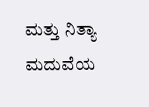ಮತ್ತು ನಿತ್ಯಾ ಮದುವೆಯ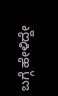ಬಗ್ಗೆ ಹೇಳಿದ್ದೇ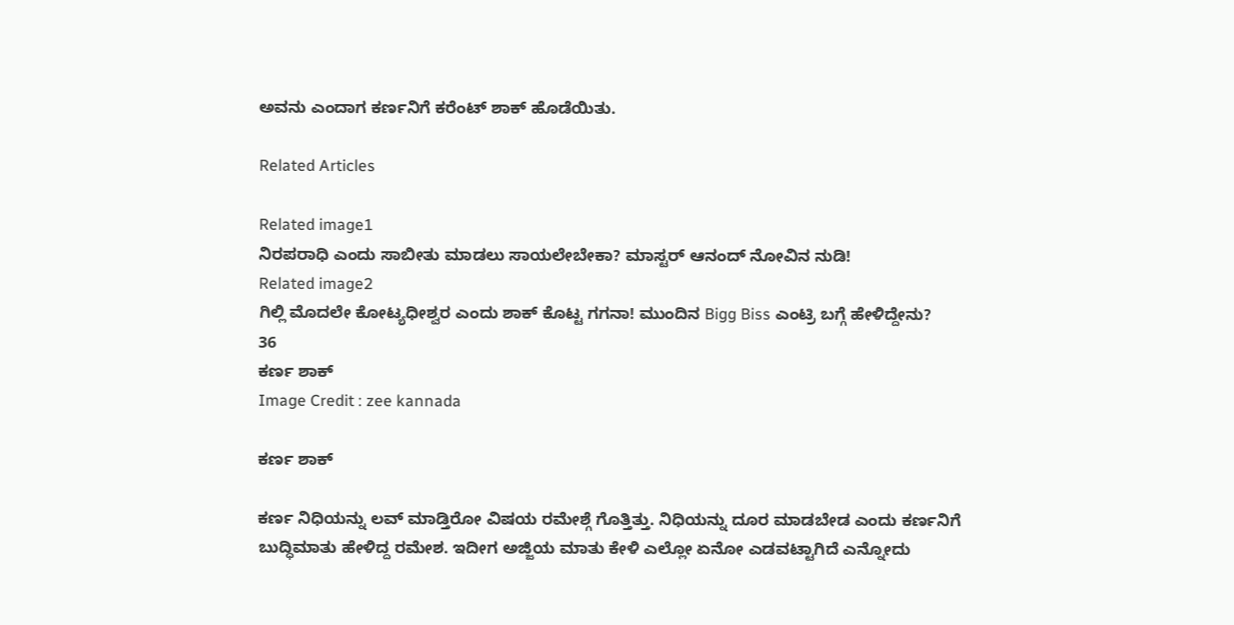ಅವನು ಎಂದಾಗ ಕರ್ಣನಿಗೆ ಕರೆಂಟ್ ಶಾಕ್ ಹೊಡೆಯಿತು.

Related Articles

Related image1
ನಿರಪರಾಧಿ ಎಂದು ಸಾಬೀತು ಮಾಡಲು ಸಾಯಲೇಬೇಕಾ? ಮಾಸ್ಟರ್ ಆನಂದ್ ನೋವಿನ ನುಡಿ!
Related image2
ಗಿಲ್ಲಿ ಮೊದಲೇ ಕೋಟ್ಯಧೀಶ್ವರ ಎಂದು ಶಾಕ್ ಕೊಟ್ಟ ಗಗನಾ! ಮುಂದಿನ Bigg Biss ಎಂಟ್ರಿ ಬಗ್ಗೆ ಹೇಳಿದ್ದೇನು?
36
ಕರ್ಣ ಶಾಕ್
Image Credit : zee kannada

ಕರ್ಣ ಶಾಕ್

ಕರ್ಣ ನಿಧಿಯನ್ನು ಲವ್ ಮಾಡ್ತಿರೋ ವಿಷಯ ರಮೇಶ್ಗೆ ಗೊತ್ತಿತ್ತು. ನಿಧಿಯನ್ನು ದೂರ ಮಾಡಬೇಡ ಎಂದು ಕರ್ಣನಿಗೆ ಬುದ್ಧಿಮಾತು ಹೇಳಿದ್ದ ರಮೇಶ. ಇದೀಗ ಅಜ್ಜಿಯ ಮಾತು ಕೇಳಿ ಎಲ್ಲೋ ಏನೋ ಎಡವಟ್ಟಾಗಿದೆ ಎನ್ನೋದು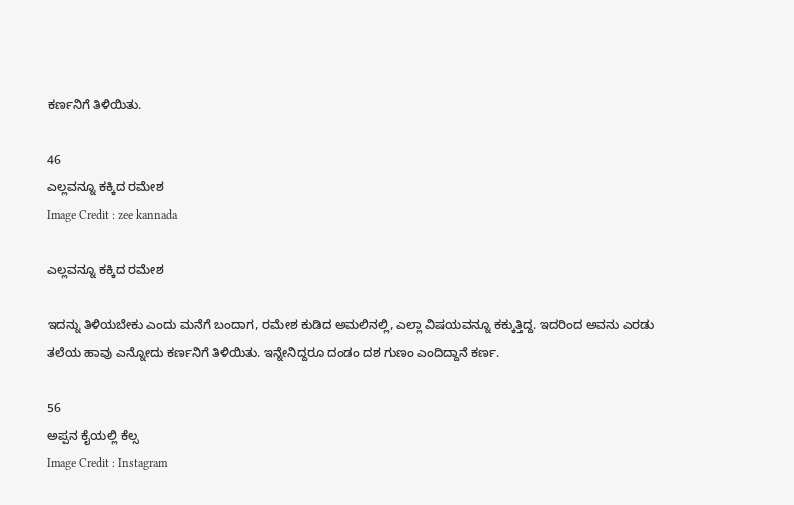ಕರ್ಣನಿಗೆ ತಿಳಿಯಿತು.

46
ಎಲ್ಲವನ್ನೂ ಕಕ್ಕಿದ ರಮೇಶ
Image Credit : zee kannada

ಎಲ್ಲವನ್ನೂ ಕಕ್ಕಿದ ರಮೇಶ

ಇದನ್ನು ತಿಳಿಯಬೇಕು ಎಂದು ಮನೆಗೆ ಬಂದಾಗ, ರಮೇಶ ಕುಡಿದ ಅಮಲಿನಲ್ಲಿ, ಎಲ್ಲಾ ವಿಷಯವನ್ನೂ ಕಕ್ಕುತ್ತಿದ್ದ. ಇದರಿಂದ ಅವನು ಎರಡು ತಲೆಯ ಹಾವು ಎನ್ನೋದು ಕರ್ಣನಿಗೆ ತಿಳಿಯಿತು. ಇನ್ನೇನಿದ್ದರೂ ದಂಡಂ ದಶ ಗುಣಂ ಎಂದಿದ್ದಾನೆ ಕರ್ಣ.

56
ಅಪ್ಪನ ಕೈಯಲ್ಲಿ ಕೆಲ್ಸ
Image Credit : Instagram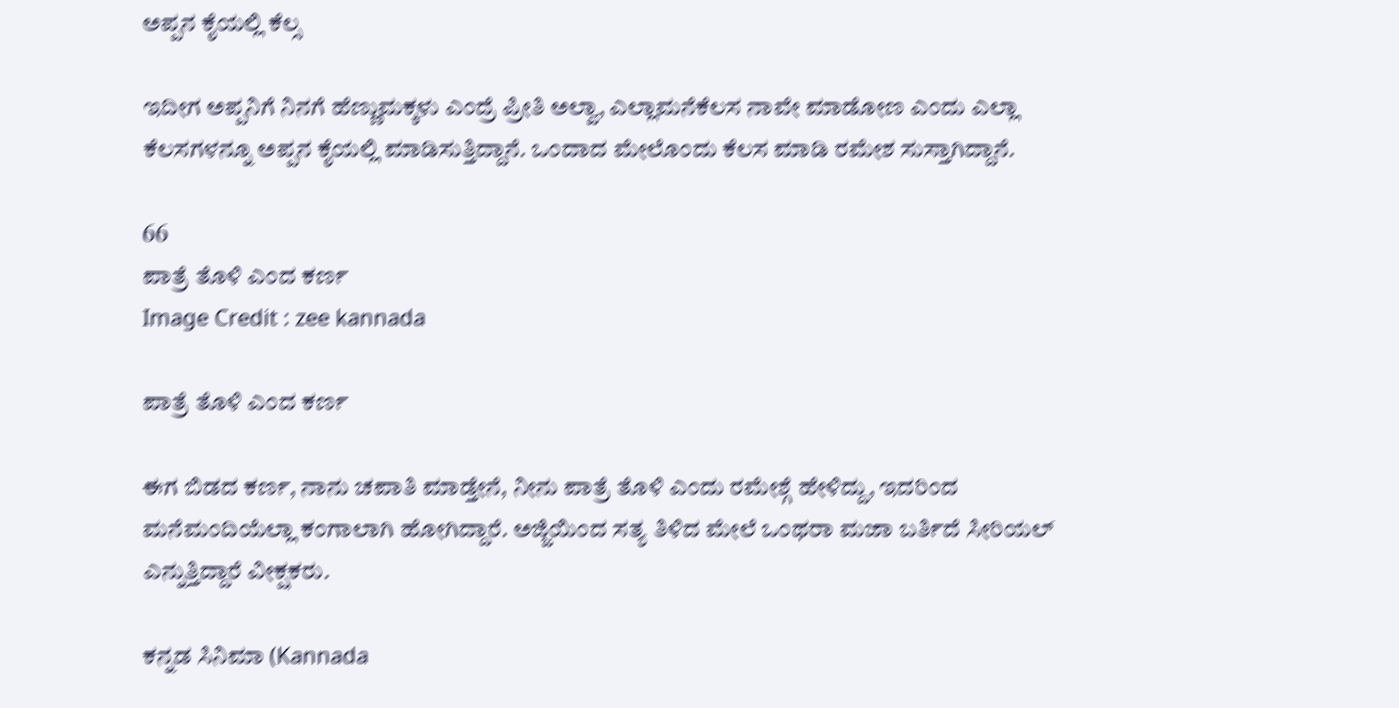ಅಪ್ಪನ ಕೈಯಲ್ಲಿ ಕೆಲ್ಸ

ಇದೀಗ ಅಪ್ಪನಿಗೆ ನಿನಗೆ ಹೆಣ್ಣುಮಕ್ಕಳು ಎಂದ್ರೆ ಪ್ರೀತಿ ಅಲ್ವಾ, ಎಲ್ಲಾಮನೆಕೆಲಸ ನಾವೇ ಮಾಡೋಣ ಎಂದು ಎಲ್ಲಾ ಕೆಲಸಗಳನ್ನೂ ಅಪ್ಪನ ಕೈಯಲ್ಲಿ ಮಾಡಿಸುತ್ತಿದ್ದಾನೆ. ಒಂದಾದ ಮೇಲೊಂದು ಕೆಲಸ ಮಾಡಿ ರಮೇಶ ಸುಸ್ತಾಗಿದ್ದಾನೆ.

66
ಪಾತ್ರೆ ತೊಳಿ ಎಂದ ಕರ್ಣ
Image Credit : zee kannada

ಪಾತ್ರೆ ತೊಳಿ ಎಂದ ಕರ್ಣ

ಈಗ ಬಿಡದ ಕರ್ಣ, ನಾನು ಚಪಾತಿ ಮಾಡ್ತೇನೆ, ನೀನು ಪಾತ್ರೆ ತೊಳಿ ಎಂದು ರಮೇಶ್ಗೆ ಹೇಳಿದ್ದು, ಇದರಿಂದ ಮನೆಮಂದಿಯೆಲ್ಲಾ ಕಂಗಾಲಾಗಿ ಹೋಗಿದ್ದಾರೆ. ಅಜ್ಜಿಯಿಂದ ಸತ್ಯ ತಿಳಿದ ಮೇಲೆ ಒಂಥರಾ ಮಜಾ ಬರ್ತಿದೆ ಸೀರಿಯಲ್ ಎನ್ನುತ್ತಿದ್ದಾರೆ ವೀಕ್ಷಕರು.

ಕನ್ನಡ ಸಿನಿಮಾ (Kannada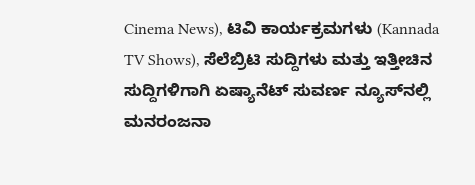Cinema News), ಟಿವಿ ಕಾರ್ಯಕ್ರಮಗಳು (Kannada TV Shows), ಸೆಲೆಬ್ರಿಟಿ ಸುದ್ದಿಗಳು ಮತ್ತು ಇತ್ತೀಚಿನ ಸುದ್ದಿಗಳಿಗಾಗಿ ಏಷ್ಯಾನೆಟ್ ಸುವರ್ಣ ನ್ಯೂಸ್‌ನಲ್ಲಿ ಮನರಂಜನಾ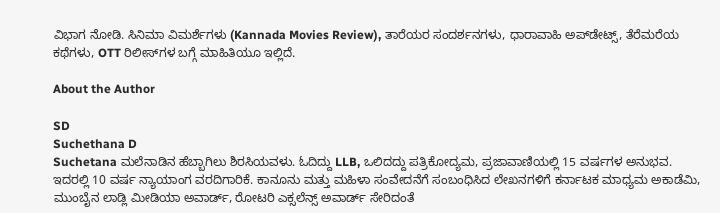ವಿಭಾಗ ನೋಡಿ. ಸಿನಿಮಾ ವಿಮರ್ಶೆಗಳು (Kannada Movies Review), ತಾರೆಯರ ಸಂದರ್ಶನಗಳು, ಧಾರಾವಾಹಿ ಅಪ್‌ಡೇಟ್ಸ್‌, ತೆರೆಮರೆಯ ಕಥೆಗಳು, OTT ರಿಲೀಸ್‌ಗಳ ಬಗ್ಗೆ ಮಾಹಿತಿಯೂ ಇಲ್ಲಿದೆ.

About the Author

SD
Suchethana D
Suchetana ಮಲೆನಾಡಿನ ಹೆಬ್ಬಾಗಿಲು ಶಿರಸಿಯವಳು. ಓದಿದ್ದು LLB, ಒಲಿದದ್ದು ಪತ್ರಿಕೋದ್ಯಮ, ಪ್ರಜಾವಾಣಿಯಲ್ಲಿ 15 ವರ್ಷಗಳ ಅನುಭವ. ಇದರಲ್ಲಿ 10 ವರ್ಷ ನ್ಯಾಯಾಂಗ ವರದಿಗಾರಿಕೆ. ಕಾನೂನು ಮತ್ತು ಮಹಿಳಾ ಸಂವೇದನೆಗೆ ಸಂಬಂಧಿಸಿದ ಲೇಖನಗಳಿಗೆ ಕರ್ನಾಟಕ ಮಾಧ್ಯಮ ಅಕಾಡೆಮಿ, ಮುಂಬೈನ ಲಾಡ್ಲಿ ಮೀಡಿಯಾ ಅವಾರ್ಡ್, ರೋಟರಿ ಎಕ್ಸಲೆನ್ಸ್ ಅವಾರ್ಡ್ ಸೇರಿದಂತೆ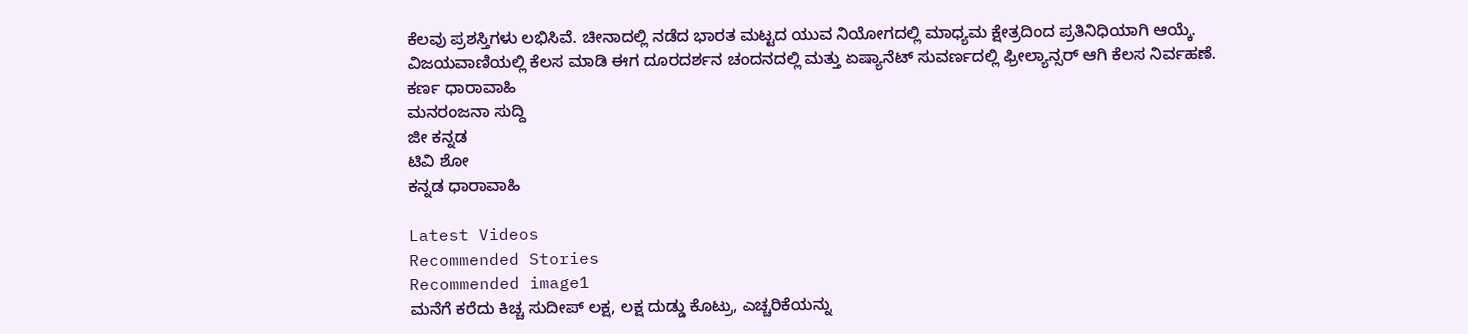ಕೆಲವು ಪ್ರಶಸ್ತಿಗಳು ಲಭಿಸಿವೆ. ಚೀನಾದಲ್ಲಿ ನಡೆದ ಭಾರತ ಮಟ್ಟದ ಯುವ ನಿಯೋಗದಲ್ಲಿ ಮಾಧ್ಯಮ ಕ್ಷೇತ್ರದಿಂದ ಪ್ರತಿನಿಧಿಯಾಗಿ ಆಯ್ಕೆ. ವಿಜಯವಾಣಿಯಲ್ಲಿ ಕೆಲಸ ಮಾಡಿ ಈಗ ದೂರದರ್ಶನ ಚಂದನದಲ್ಲಿ ಮತ್ತು ಏಷ್ಯಾನೆಟ್ ಸುವರ್ಣದಲ್ಲಿ ಫ್ರೀಲ್ಯಾನ್ಸರ್ ಆಗಿ ಕೆಲಸ ನಿರ್ವಹಣೆ.
ಕರ್ಣ ಧಾರಾವಾಹಿ
ಮನರಂಜನಾ ಸುದ್ದಿ
ಜೀ ಕನ್ನಡ
ಟಿವಿ ಶೋ
ಕನ್ನಡ ಧಾರಾವಾಹಿ

Latest Videos
Recommended Stories
Recommended image1
ಮನೆಗೆ ಕರೆದು ಕಿಚ್ಚ ಸುದೀಪ್‌ ಲಕ್ಷ, ಲಕ್ಷ ದುಡ್ಡು ಕೊಟ್ರು, ಎಚ್ಚರಿಕೆಯನ್ನು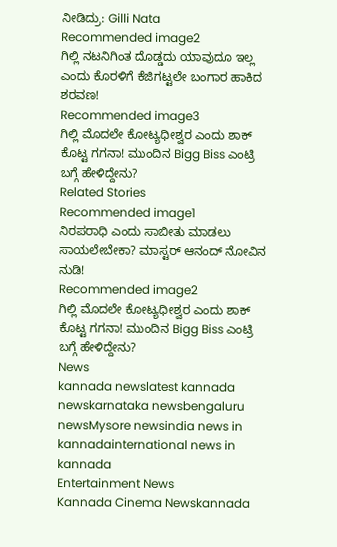ನೀಡಿದ್ರು: Gilli Nata
Recommended image2
ಗಿಲ್ಲಿ ನಟನಿಗಿಂತ ದೊಡ್ಡದು ಯಾವುದೂ ಇಲ್ಲ ಎಂದು ಕೊರಳಿಗೆ ಕೆಜಿಗಟ್ಟಲೇ ಬಂಗಾರ ಹಾಕಿದ ಶರವಣ!
Recommended image3
ಗಿಲ್ಲಿ ಮೊದಲೇ ಕೋಟ್ಯಧೀಶ್ವರ ಎಂದು ಶಾಕ್ ಕೊಟ್ಟ ಗಗನಾ! ಮುಂದಿನ Bigg Biss ಎಂಟ್ರಿ ಬಗ್ಗೆ ಹೇಳಿದ್ದೇನು?
Related Stories
Recommended image1
ನಿರಪರಾಧಿ ಎಂದು ಸಾಬೀತು ಮಾಡಲು ಸಾಯಲೇಬೇಕಾ? ಮಾಸ್ಟರ್ ಆನಂದ್ ನೋವಿನ ನುಡಿ!
Recommended image2
ಗಿಲ್ಲಿ ಮೊದಲೇ ಕೋಟ್ಯಧೀಶ್ವರ ಎಂದು ಶಾಕ್ ಕೊಟ್ಟ ಗಗನಾ! ಮುಂದಿನ Bigg Biss ಎಂಟ್ರಿ ಬಗ್ಗೆ ಹೇಳಿದ್ದೇನು?
News
kannada newslatest kannada newskarnataka newsbengaluru newsMysore newsindia news in kannadainternational news in kannada
Entertainment News
Kannada Cinema Newskannada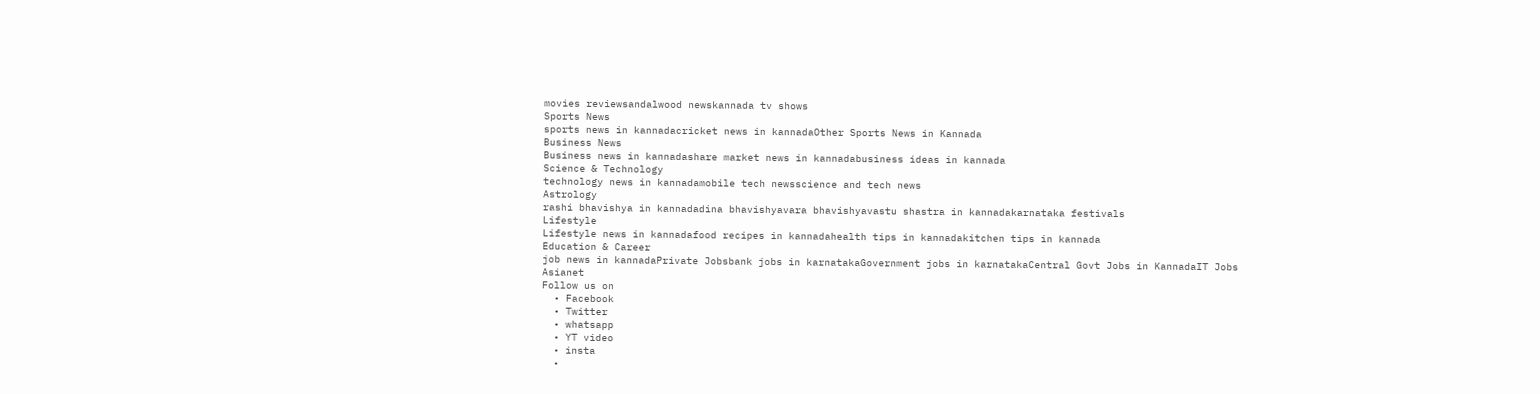movies reviewsandalwood newskannada tv shows
Sports News
sports news in kannadacricket news in kannadaOther Sports News in Kannada
Business News
Business news in kannadashare market news in kannadabusiness ideas in kannada
Science & Technology
technology news in kannadamobile tech newsscience and tech news
Astrology
rashi bhavishya in kannadadina bhavishyavara bhavishyavastu shastra in kannadakarnataka festivals
Lifestyle
Lifestyle news in kannadafood recipes in kannadahealth tips in kannadakitchen tips in kannada
Education & Career
job news in kannadaPrivate Jobsbank jobs in karnatakaGovernment jobs in karnatakaCentral Govt Jobs in KannadaIT Jobs
Asianet
Follow us on
  • Facebook
  • Twitter
  • whatsapp
  • YT video
  • insta
  •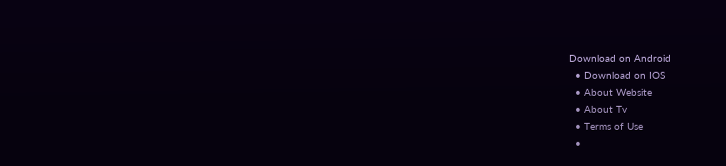Download on Android
  • Download on IOS
  • About Website
  • About Tv
  • Terms of Use
  •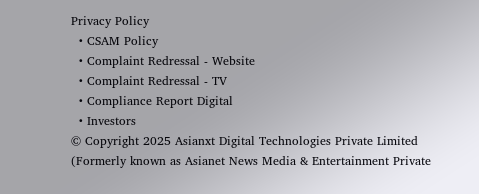Privacy Policy
  • CSAM Policy
  • Complaint Redressal - Website
  • Complaint Redressal - TV
  • Compliance Report Digital
  • Investors
© Copyright 2025 Asianxt Digital Technologies Private Limited (Formerly known as Asianet News Media & Entertainment Private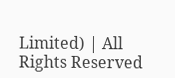Limited) | All Rights Reserved